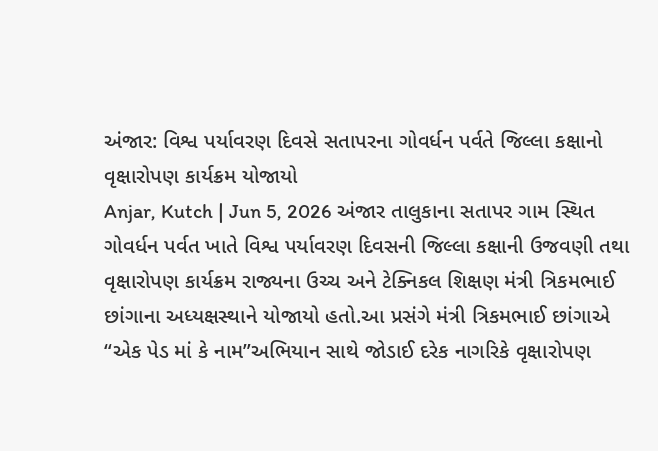અંજાર: વિશ્વ પર્યાવરણ દિવસે સતાપરના ગોવર્ધન પર્વતે જિલ્લા કક્ષાનો વૃક્ષારોપણ કાર્યક્રમ યોજાયો
Anjar, Kutch | Jun 5, 2026 અંજાર તાલુકાના સતાપર ગામ સ્થિત ગોવર્ધન પર્વત ખાતે વિશ્વ પર્યાવરણ દિવસની જિલ્લા કક્ષાની ઉજવણી તથા વૃક્ષારોપણ કાર્યક્રમ રાજ્યના ઉચ્ચ અને ટેક્નિકલ શિક્ષણ મંત્રી ત્રિકમભાઈ છાંગાના અધ્યક્ષસ્થાને યોજાયો હતો.આ પ્રસંગે મંત્રી ત્રિકમભાઈ છાંગાએ “એક પેડ માં કે નામ”અભિયાન સાથે જોડાઈ દરેક નાગરિકે વૃક્ષારોપણ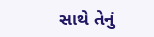સાથે તેનું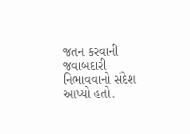જતન કરવાની જવાબદારી નિભાવવાનો સંદેશ આપ્યો હતો.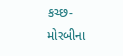કચ્છ-મોરબીના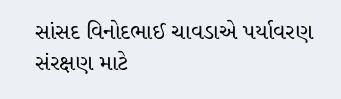સાંસદ વિનોદભાઈ ચાવડાએ પર્યાવરણ સંરક્ષણ માટે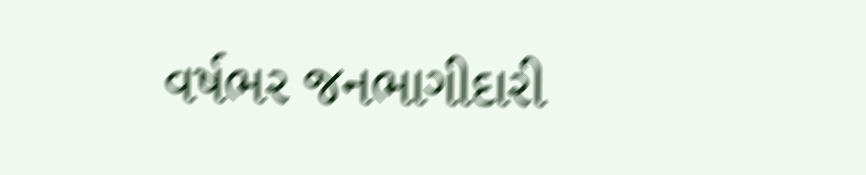વર્ષભર જનભાગીદારી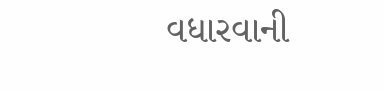વધારવાની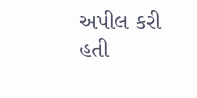અપીલ કરી હતી